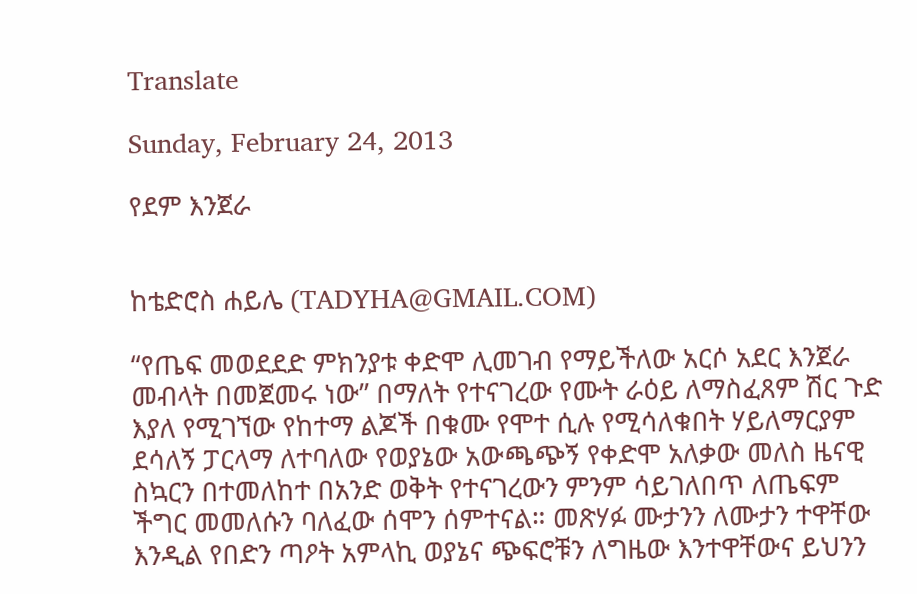Translate

Sunday, February 24, 2013

የደም እንጀራ


ከቴድሮስ ሐይሌ (TADYHA@GMAIL.COM)

“የጤፍ መወደደድ ምክንያቱ ቀድሞ ሊመገብ የማይችለው አርሶ አደር እንጀራ መብላት በመጀመሩ ነው’’ በማለት የተናገረው የሙት ራዕይ ለማስፈጸም ሽር ጉድ እያለ የሚገኘው የከተማ ልጆች በቁሙ የሞተ ሲሉ የሚሳለቁበት ሃይለማርያም ደሳለኝ ፓርላማ ለተባለው የወያኔው አውጫጭኝ የቀድሞ አለቃው መለስ ዜናዊ ስኳርን በተመለከተ በአንድ ወቅት የተናገረውን ምንም ሳይገለበጥ ለጤፍም ችግር መመለሱን ባለፈው ሰሞን ሰምተናል። መጽሃፉ ሙታንን ለሙታን ተዋቸው እንዲል የበድን ጣዖት አምላኪ ወያኔና ጭፍሮቹን ለግዜው እንተዋቸውና ይህንን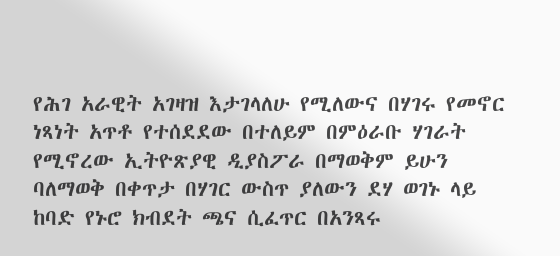የሕገ አራዊት አገዛዝ እታገላለሁ የሚለውና በሃገሩ የመኖር ነጻነት አጥቶ የተሰደደው በተለይም በምዕራቡ ሃገራት የሚኖረው ኢትዮጽያዊ ዲያስፖራ በማወቅም ይሁን ባለማወቅ በቀጥታ በሃገር ውስጥ ያለውን ደሃ ወገኑ ላይ ከባድ የኑሮ ክብደት ጫና ሲፈጥር በአንጻሩ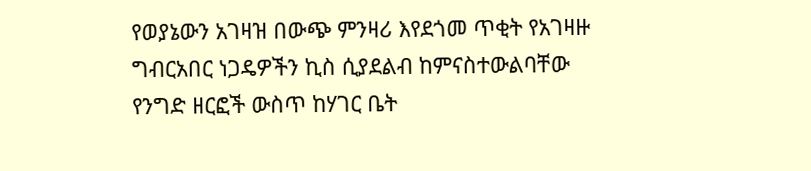የወያኔውን አገዛዝ በውጭ ምንዛሪ እየደጎመ ጥቂት የአገዛዙ ግብርአበር ነጋዴዎችን ኪስ ሲያደልብ ከምናስተውልባቸው የንግድ ዘርፎች ውስጥ ከሃገር ቤት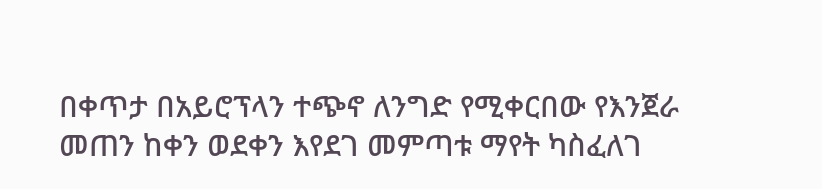በቀጥታ በአይሮፕላን ተጭኖ ለንግድ የሚቀርበው የእንጀራ መጠን ከቀን ወደቀን እየደገ መምጣቱ ማየት ካስፈለገ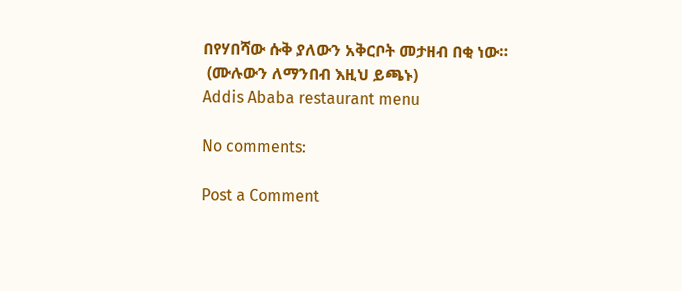በየሃበሻው ሱቅ ያለውን አቅርቦት መታዘብ በቂ ነው።
 (ሙሉውን ለማንበብ እዚህ ይጫኑ)
Addis Ababa restaurant menu

No comments:

Post a Comment